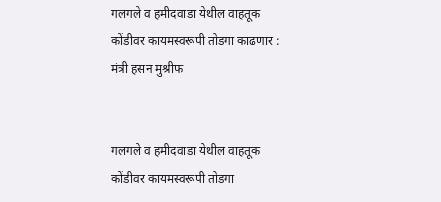गलगले व हमीदवाडा येथील वाहतूक कोंडीवर कायमस्वरूपी तोडगा काढणार : मंत्री हसन मुश्रीफ


गलगले व हमीदवाडा येथील वाहतूक कोंडीवर कायमस्वरूपी तोडगा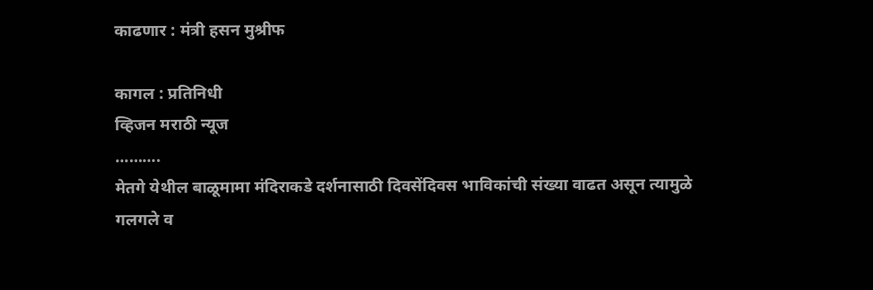काढणार : मंत्री हसन मुश्रीफ

कागल : प्रतिनिधी
व्हिजन मराठी न्यूज
……….
मेतगे येथील बाळूमामा मंदिराकडे दर्शनासाठी दिवसेंदिवस भाविकांची संख्या वाढत असून त्यामुळे गलगले व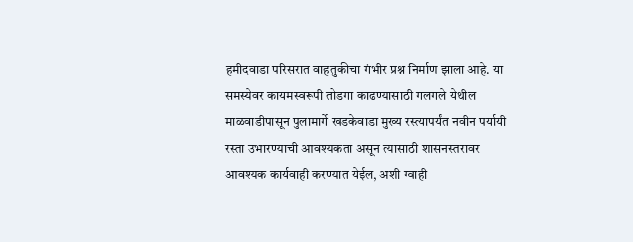हमीदवाडा परिसरात वाहतुकीचा गंभीर प्रश्न निर्माण झाला आहे. या समस्येवर कायमस्वरूपी तोडगा काढण्यासाठी गलगले येथील माळवाडीपासून पुलामार्गे खडकेवाडा मुख्य रस्त्यापर्यंत नवीन पर्यायी रस्ता उभारण्याची आवश्यकता असून त्यासाठी शासनस्तरावर आवश्यक कार्यवाही करण्यात येईल, अशी ग्वाही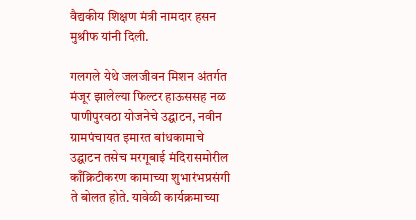वैद्यकीय शिक्षण मंत्री नामदार हसन मुश्रीफ यांनी दिली.

गलगले येथे जलजीवन मिशन अंतर्गत मंजूर झालेल्या फिल्टर हाऊससह नळ पाणीपुरवठा योजनेचे उद्घाटन, नवीन ग्रामपंचायत इमारत बांधकामाचे उद्घाटन तसेच मरगूबाई मंदिरासमोरील काँक्रिटीकरण कामाच्या शुभारंभप्रसंगी ते बोलत होते. यावेळी कार्यक्रमाच्या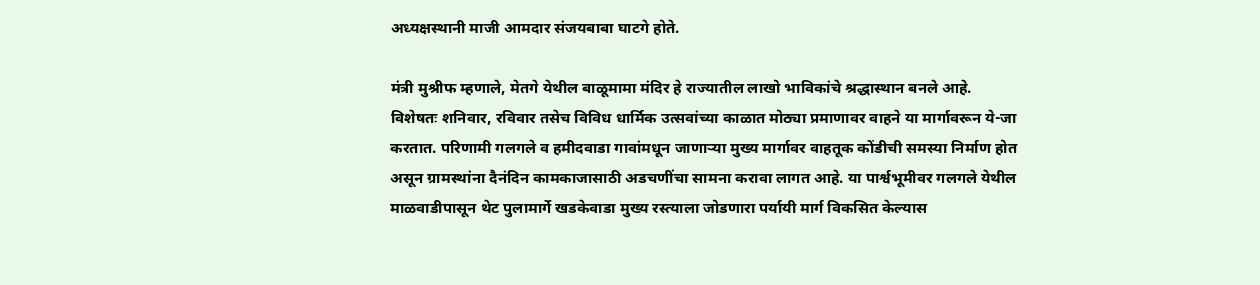अध्यक्षस्थानी माजी आमदार संजयबाबा घाटगे होते.

मंत्री मुश्रीफ म्हणाले, मेतगे येथील बाळूमामा मंदिर हे राज्यातील लाखो भाविकांचे श्रद्धास्थान बनले आहे. विशेषतः शनिवार, रविवार तसेच विविध धार्मिक उत्सवांच्या काळात मोठ्या प्रमाणावर वाहने या मार्गावरून ये-जा करतात. परिणामी गलगले व हमीदवाडा गावांमधून जाणाऱ्या मुख्य मार्गावर वाहतूक कोंडीची समस्या निर्माण होत असून ग्रामस्थांना दैनंदिन कामकाजासाठी अडचणींचा सामना करावा लागत आहे. या पार्श्वभूमीवर गलगले येथील माळवाडीपासून थेट पुलामार्गे खडकेवाडा मुख्य रस्त्याला जोडणारा पर्यायी मार्ग विकसित केल्यास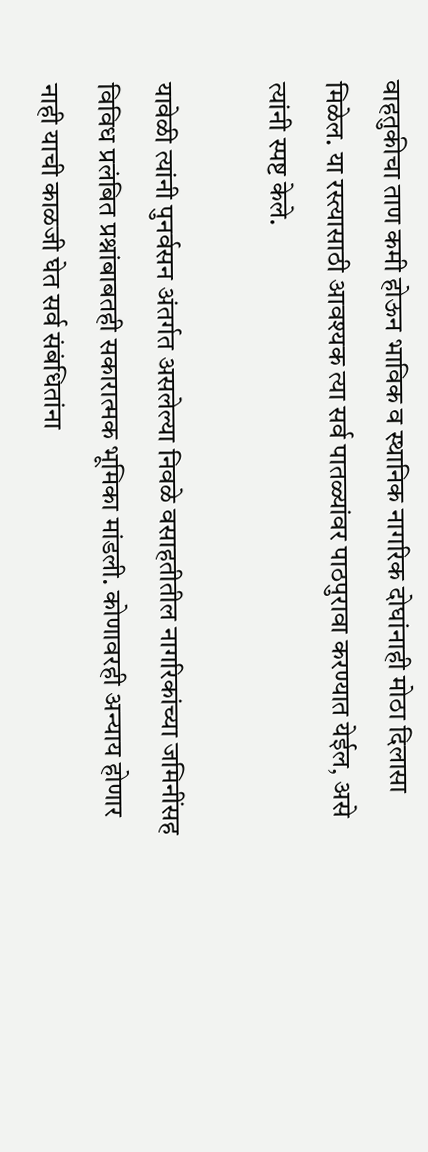वाहतुकीचा ताण कमी होऊन भाविक व स्थानिक नागरिक दोघांनाही मोठा दिलासा मिळेल. या रस्त्यासाठी आवश्यक त्या सर्व पातळ्यांवर पाठपुरावा करण्यात येईल, असे त्यांनी स्पष्ट केले.

यावेळी त्यांनी पुनर्वसन अंतर्गत असलेल्या निवळे वसाहतीतील नागरिकांच्या जमिनींसह विविध प्रलंबित प्रश्नांबाबतही सकारात्मक भूमिका मांडली. कोणावरही अन्याय होणार नाही याची काळजी घेत सर्व संबंधितांना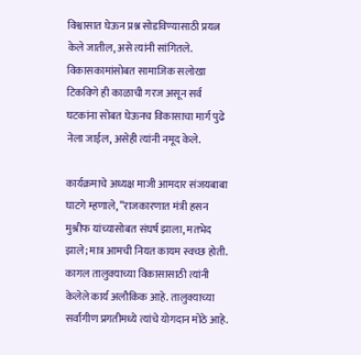विश्वासात घेऊन प्रश्न सोडविण्यासाठी प्रयत्न केले जातील, असे त्यांनी सांगितले. विकासकामांसोबत सामाजिक सलोखा टिकविणे ही काळाची गरज असून सर्व घटकांना सोबत घेऊनच विकासाचा मार्ग पुढे नेला जाईल, असेही त्यांनी नमूद केले.

कार्यक्रमाचे अध्यक्ष माजी आमदार संजयबाबा घाटगे म्हणाले, “राजकारणात मंत्री हसन मुश्रीफ यांच्यासोबत संघर्ष झाला, मतभेद झाले; मात्र आमची नियत कायम स्वच्छ होती. कागल तालुक्याच्या विकासासाठी त्यांनी केलेले कार्य अलौकिक आहे. तालुक्याच्या सर्वांगीण प्रगतीमध्ये त्यांचे योगदान मोठे आहे.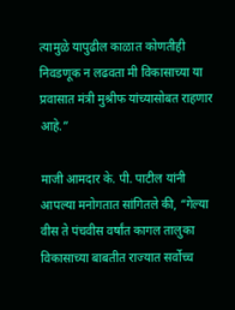त्यामुळे यापुढील काळात कोणतीही निवडणूक न लढवता मी विकासाच्या या प्रवासात मंत्री मुश्रीफ यांच्यासोबत राहणार आहे.”

माजी आमदार के. पी. पाटील यांनी आपल्या मनोगतात सांगितले की, “गेल्या वीस ते पंचवीस वर्षांत कागल तालुका विकासाच्या बाबतीत राज्यात सर्वोच्च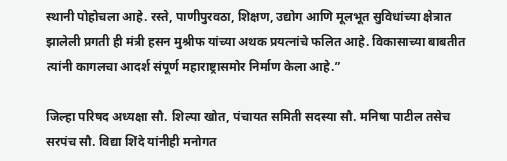स्थानी पोहोचला आहे. रस्ते, पाणीपुरवठा, शिक्षण, उद्योग आणि मूलभूत सुविधांच्या क्षेत्रात झालेली प्रगती ही मंत्री हसन मुश्रीफ यांच्या अथक प्रयत्नांचे फलित आहे. विकासाच्या बाबतीत त्यांनी कागलचा आदर्श संपूर्ण महाराष्ट्रासमोर निर्माण केला आहे.”

जिल्हा परिषद अध्यक्षा सौ. शिल्पा खोत, पंचायत समिती सदस्या सौ. मनिषा पाटील तसेच सरपंच सौ. विद्या शिंदे यांनीही मनोगत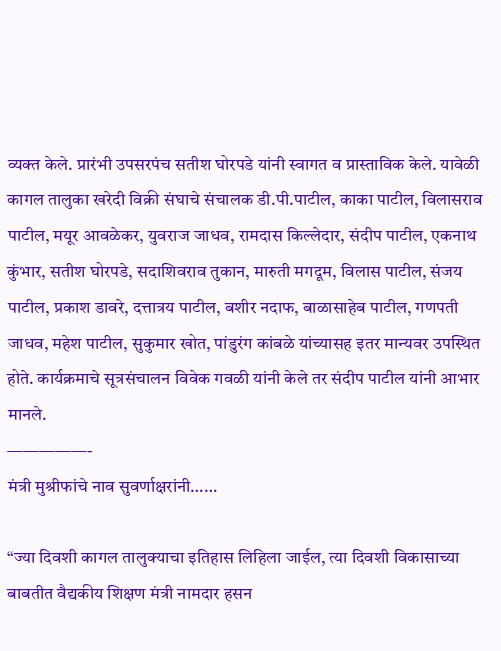व्यक्त केले. प्रारंभी उपसरपंच सतीश घोरपडे यांनी स्वागत व प्रास्ताविक केले. यावेळी कागल तालुका खरेदी विक्री संघाचे संचालक डी.पी.पाटील, काका पाटील, विलासराव पाटील, मयूर आवळेकर, युवराज जाधव, रामदास किल्लेदार, संदीप पाटील, एकनाथ कुंभार, सतीश घोरपडे, सदाशिवराव तुकान, मारुती मगदूम, विलास पाटील, संजय पाटील, प्रकाश डावरे, दत्तात्रय पाटील, बशीर नदाफ, बाळासाहेब पाटील, गणपती जाधव, महेश पाटील, सुकुमार खोत, पांडुरंग कांबळे यांच्यासह इतर मान्यवर उपस्थित होते. कार्यक्रमाचे सूत्रसंचालन विवेक गवळी यांनी केले तर संदीप पाटील यांनी आभार मानले.
—————-
मंत्री मुश्रीफांचे नाव सुवर्णाक्षरांनी……

“ज्या दिवशी कागल तालुक्याचा इतिहास लिहिला जाईल, त्या दिवशी विकासाच्या बाबतीत वैद्यकीय शिक्षण मंत्री नामदार हसन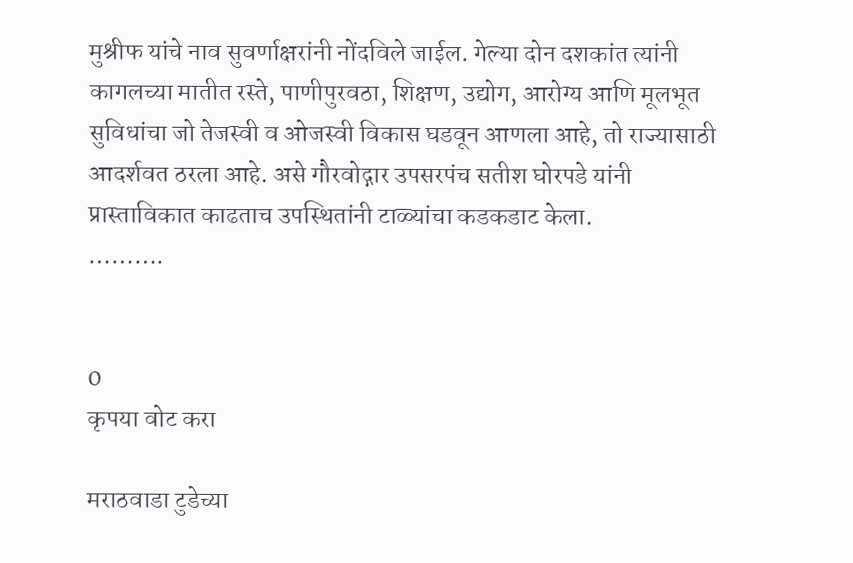मुश्रीफ यांचे नाव सुवर्णाक्षरांनी नोंदविले जाईल. गेल्या दोन दशकांत त्यांनी कागलच्या मातीत रस्ते, पाणीपुरवठा, शिक्षण, उद्योग, आरोग्य आणि मूलभूत सुविधांचा जो तेजस्वी व ओजस्वी विकास घडवून आणला आहे, तो राज्यासाठी आदर्शवत ठरला आहे. असे गौरवोद्गार उपसरपंच सतीश घोरपडे यांनी प्रास्ताविकात काढताच उपस्थितांनी टाळ्यांचा कडकडाट केला.
……….


0
कृपया वोट करा

मराठवाडा टुडेच्या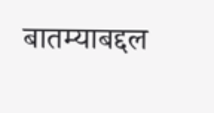बातम्याबद्दल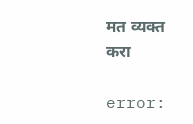मत व्यक्त करा

error: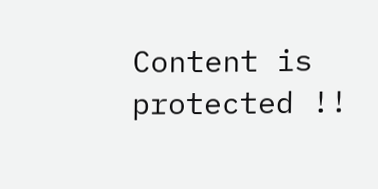Content is protected !!